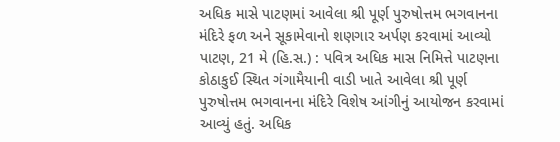અધિક માસે પાટણમાં આવેલા શ્રી પૂર્ણ પુરુષોત્તમ ભગવાનના મંદિરે ફળ અને સૂકામેવાનો શણગાર અર્પણ કરવામાં આવ્યો
પાટણ, 21 મે (હિ.સ.) : પવિત્ર અધિક માસ નિમિત્તે પાટણના કોઠાકુઈ સ્થિત ગંગામૈયાની વાડી ખાતે આવેલા શ્રી પૂર્ણ પુરુષોત્તમ ભગવાનના મંદિરે વિશેષ આંગીનું આયોજન કરવામાં આવ્યું હતું. અધિક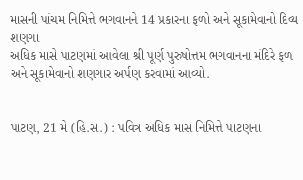માસની પાંચમ નિમિત્તે ભગવાનને 14 પ્રકારના ફળો અને સૂકામેવાનો દિવ્ય શણગા
અધિક માસે પાટણમાં આવેલા શ્રી પૂર્ણ પુરુષોત્તમ ભગવાનના મંદિરે ફળ અને સૂકામેવાનો શણગાર અર્પણ કરવામાં આવ્યો.


પાટણ, 21 મે (હિ.સ.) : પવિત્ર અધિક માસ નિમિત્તે પાટણના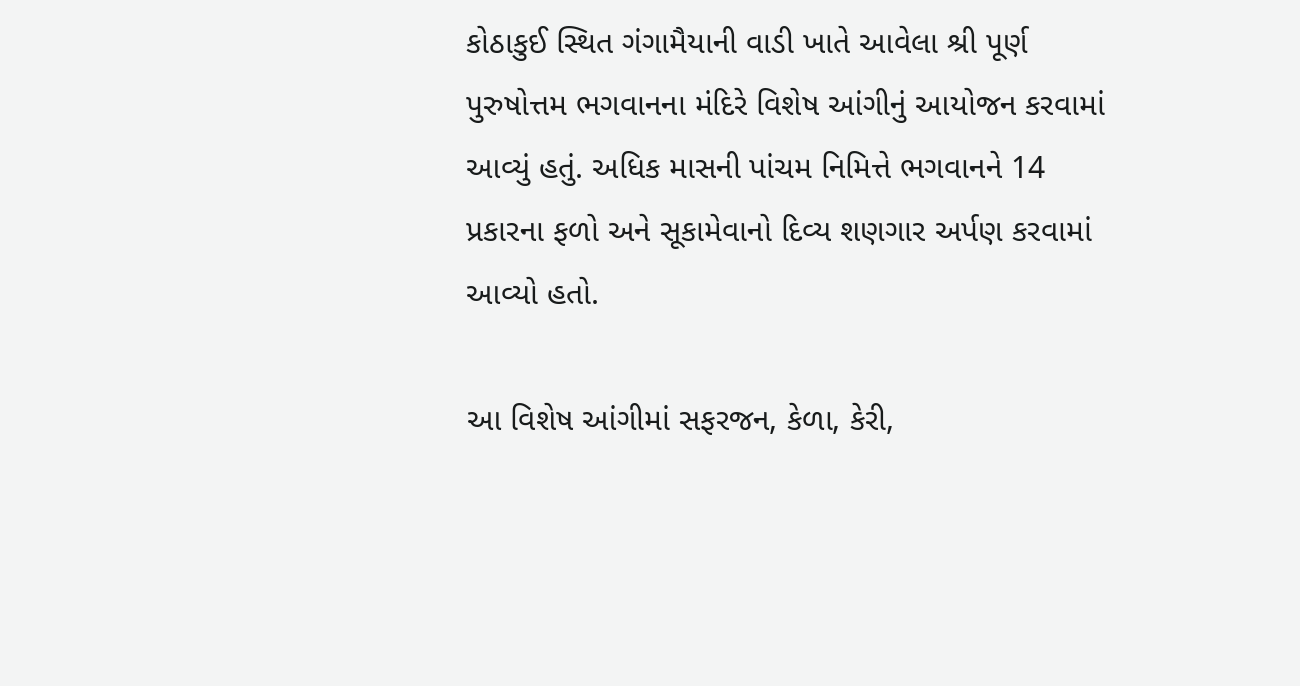કોઠાકુઈ સ્થિત ગંગામૈયાની વાડી ખાતે આવેલા શ્રી પૂર્ણ પુરુષોત્તમ ભગવાનના મંદિરે વિશેષ આંગીનું આયોજન કરવામાં આવ્યું હતું. અધિક માસની પાંચમ નિમિત્તે ભગવાનને 14 પ્રકારના ફળો અને સૂકામેવાનો દિવ્ય શણગાર અર્પણ કરવામાં આવ્યો હતો.

આ વિશેષ આંગીમાં સફરજન, કેળા, કેરી,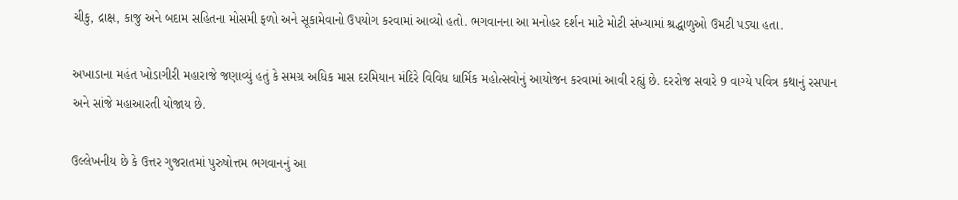ચીકુ, દ્રાક્ષ, કાજુ અને બદામ સહિતના મોસમી ફળો અને સૂકામેવાનો ઉપયોગ કરવામાં આવ્યો હતો. ભગવાનના આ મનોહર દર્શન માટે મોટી સંખ્યામાં શ્રદ્ધાળુઓ ઉમટી પડ્યા હતા.

અખાડાના મહંત ખોડાગીરી મહારાજે જણાવ્યું હતું કે સમગ્ર અધિક માસ દરમિયાન મંદિરે વિવિધ ધાર્મિક મહોત્સવોનું આયોજન કરવામાં આવી રહ્યું છે. દરરોજ સવારે 9 વાગ્યે પવિત્ર કથાનું રસપાન અને સાંજે મહાઆરતી યોજાય છે.

ઉલ્લેખનીય છે કે ઉત્તર ગુજરાતમાં પુરુષોત્તમ ભગવાનનું આ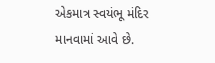એકમાત્ર સ્વયંભૂ મંદિર માનવામાં આવે છે.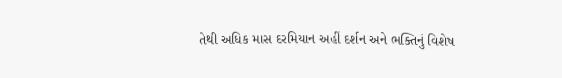તેથી અધિક માસ દરમિયાન અહીં દર્શન અને ભક્તિનું વિશેષ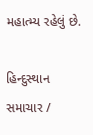મહાત્મ્ય રહેલું છે.

હિન્દુસ્થાન સમાચાર /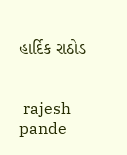હાર્દિક રાઠોડ


 rajesh pande